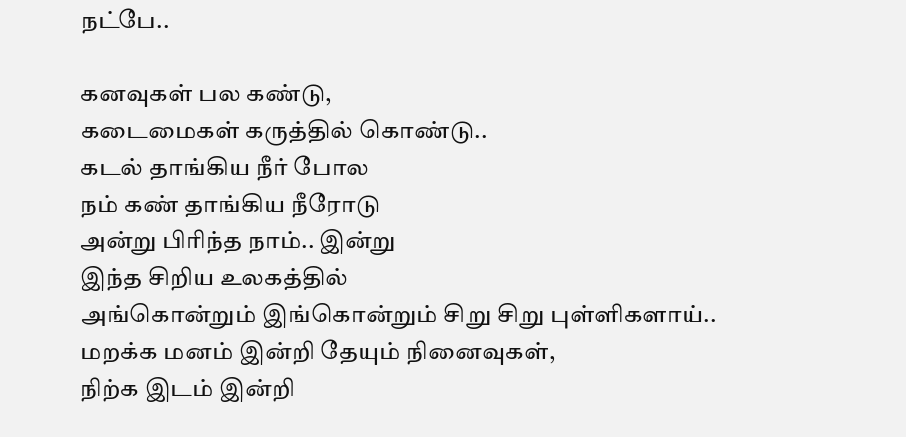நட்பே..

கனவுகள் பல கண்டு,
கடைமைகள் கருத்தில் கொண்டு..
கடல் தாங்கிய நீர் போல
நம் கண் தாங்கிய நீரோடு
அன்று பிரிந்த நாம்.. இன்று
இந்த சிறிய உலகத்தில்
அங்கொன்றும் இங்கொன்றும் சிறு சிறு புள்ளிகளாய்..
மறக்க மனம் இன்றி தேயும் நினைவுகள்,
நிற்க இடம் இன்றி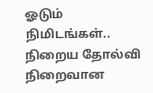ஓடும் நிமிடங்கள்..
நிறைய தோல்வி நிறைவான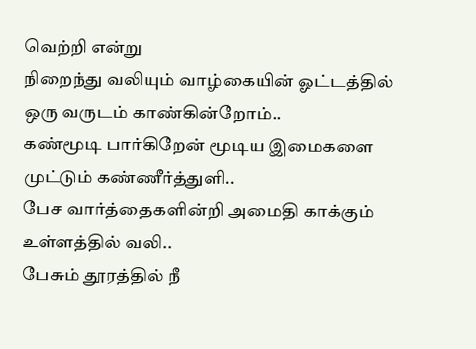வெற்றி என்று
நிறைந்து வலியும் வாழ்கையின் ஓட்டத்தில்
ஒரு வருடம் காண்கின்றோம்..
கண்மூடி பார்கிறேன் மூடிய இமைகளை முட்டும் கண்ணீர்த்துளி..
பேச வார்த்தைகளின்றி அமைதி காக்கும் உள்ளத்தில் வலி..
பேசும் தூரத்தில் நீ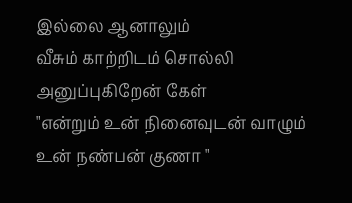இல்லை ஆனாலும்
வீசும் காற்றிடம் சொல்லி அனுப்புகிறேன் கேள்
"என்றும் உன் நினைவுடன் வாழும் உன் நண்பன் குணா "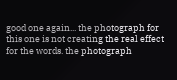good one again... the photograph for this one is not creating the real effect for the words. the photograph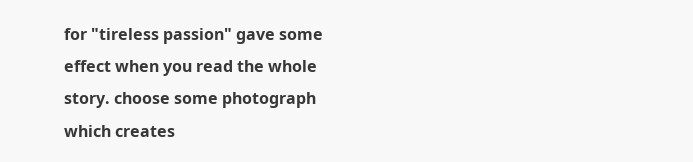for "tireless passion" gave some effect when you read the whole story. choose some photograph which creates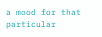a mood for that particular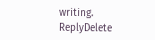writing.
ReplyDelete